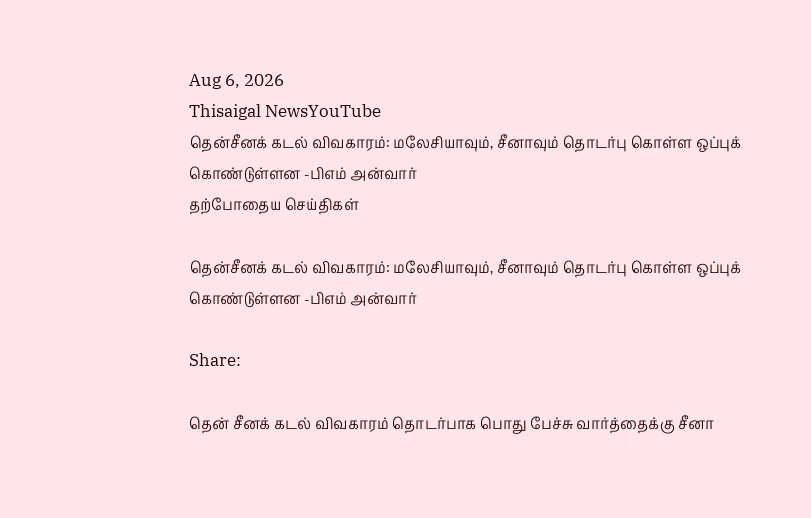Aug 6, 2026
Thisaigal NewsYouTube
தென்சீனக் கடல் விவகாரம்: மலேசியாவும், சீனாவும் தொடர்பு கொள்ள ஒப்புக் கொண்டுள்ளன -பிஎம் அன்வார்
தற்போதைய செய்திகள்

தென்சீனக் கடல் விவகாரம்: மலேசியாவும், சீனாவும் தொடர்பு கொள்ள ஒப்புக் கொண்டுள்ளன -பிஎம் அன்வார்

Share:

தென் சீனக் கடல் விவகாரம் தொடர்பாக பொது பேச்சு வார்த்தைக்கு சீனா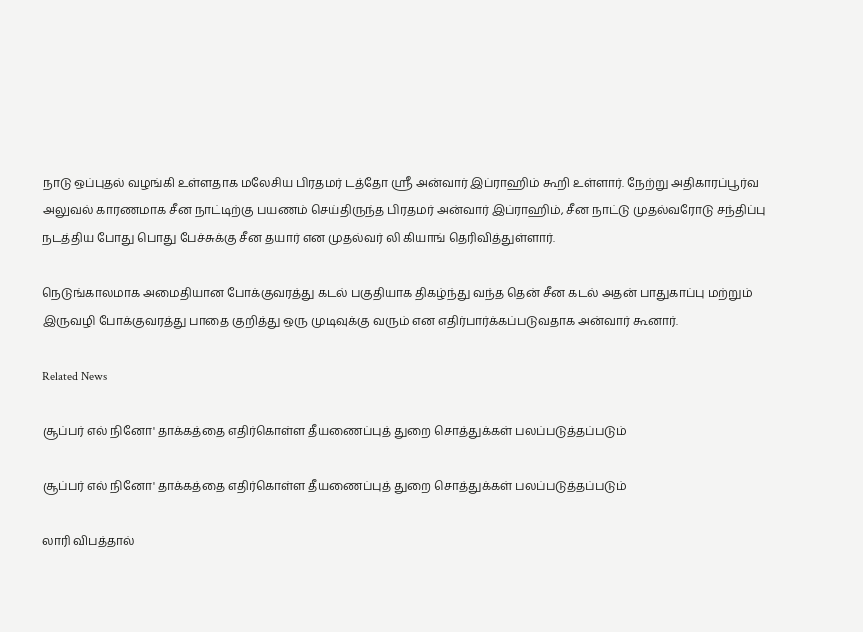நாடு ஒப்புதல் வழங்கி உள்ளதாக மலேசிய பிரதமர் டத்தோ ஶ்ரீ அன்வார் இப்ராஹிம் கூறி உள்ளார். நேற்று அதிகாரப்பூர்வ அலுவல் காரணமாக சீன நாட்டிற்கு பயணம் செய்திருந்த பிரதமர் அன்வார் இப்ராஹிம், சீன நாட்டு முதல்வரோடு சந்திப்பு நடத்திய போது பொது பேச்சுக்கு சீன தயார் என முதல்வர் லி கியாங் தெரிவித்துள்ளார்.

நெடுங்காலமாக அமைதியான போக்குவரத்து கடல் பகுதியாக திகழ்ந்து வந்த தென் சீன கடல் அதன் பாதுகாப்பு மற்றும் இருவழி போக்குவரத்து பாதை குறித்து ஒரு முடிவுக்கு வரும் என எதிர்பார்க்கப்படுவதாக அன்வார் கூனார்.

Related News

சூப்பர் எல் நினோ' தாக்கத்தை எதிர்கொள்ள தீயணைப்புத் துறை சொத்துக்கள் பலப்படுத்தப்படும்

சூப்பர் எல் நினோ' தாக்கத்தை எதிர்கொள்ள தீயணைப்புத் துறை சொத்துக்கள் பலப்படுத்தப்படும்

லாரி விபத்தால்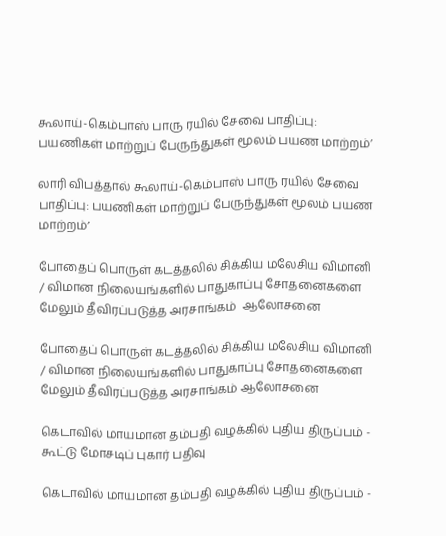கூலாய்-கெம்பாஸ் பாரு ரயில் சேவை பாதிப்பு: பயணிகள் மாற்றுப் பேருந்துகள் மூலம் பயண மாற்றம்’

லாரி விபத்தால் கூலாய்-கெம்பாஸ் பாரு ரயில் சேவை பாதிப்பு: பயணிகள் மாற்றுப் பேருந்துகள் மூலம் பயண மாற்றம்’

போதைப் பொருள் கடத்தலில் சிக்கிய மலேசிய விமானி / விமான நிலையங்களில் பாதுகாப்பு சோதனைகளை மேலும் தீவிரப்படுத்த அரசாங்கம்  ஆலோசனை

போதைப் பொருள் கடத்தலில் சிக்கிய மலேசிய விமானி / விமான நிலையங்களில் பாதுகாப்பு சோதனைகளை மேலும் தீவிரப்படுத்த அரசாங்கம் ஆலோசனை

கெடாவில் மாயமான தம்பதி வழக்கில் புதிய திருப்பம் - கூட்டு மோசடிப் புகார் பதிவு

கெடாவில் மாயமான தம்பதி வழக்கில் புதிய திருப்பம் -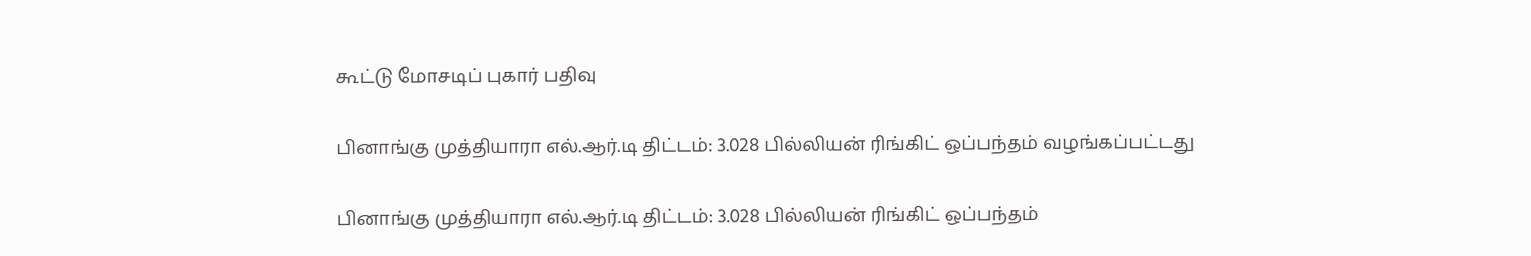கூட்டு மோசடிப் புகார் பதிவு

பினாங்கு முத்தியாரா எல்.ஆர்.டி திட்டம்: 3.028 பில்லியன் ரிங்கிட் ஒப்பந்தம் வழங்கப்பட்டது

பினாங்கு முத்தியாரா எல்.ஆர்.டி திட்டம்: 3.028 பில்லியன் ரிங்கிட் ஒப்பந்தம்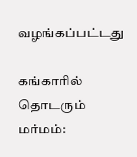வழங்கப்பட்டது

கங்காரில் தொடரும் மர்மம்: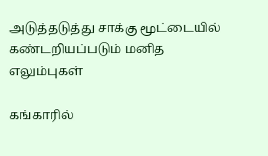அடுத்தடுத்து சாக்கு மூட்டையில் கண்டறியப்படும் மனித எலும்புகள்

கங்காரில்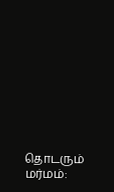தொடரும் மர்மம்: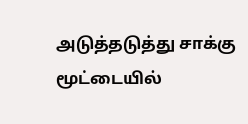அடுத்தடுத்து சாக்கு மூட்டையில்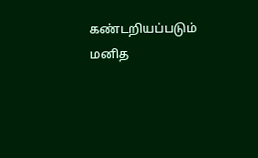கண்டறியப்படும் மனித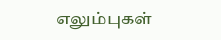எலும்புகள்